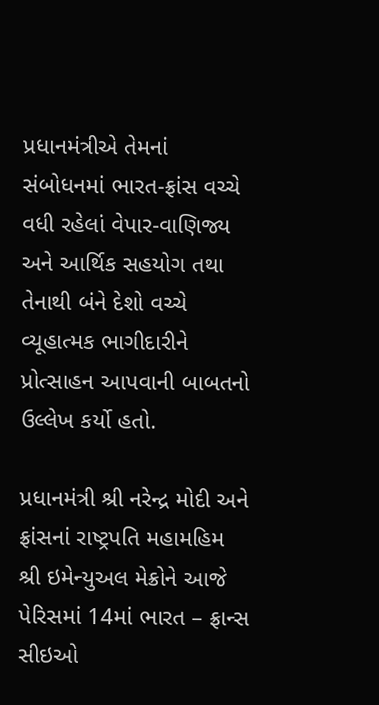પ્રધાનમંત્રીએ તેમનાં સંબોધનમાં ભારત-ફ્રાંસ વચ્ચે વધી રહેલાં વેપાર-વાણિજ્ય અને આર્થિક સહયોગ તથા તેનાથી બંને દેશો વચ્ચે વ્યૂહાત્મક ભાગીદારીને પ્રોત્સાહન આપવાની બાબતનો ઉલ્લેખ કર્યો હતો.

પ્રધાનમંત્રી શ્રી નરેન્દ્ર મોદી અને ફ્રાંસનાં રાષ્ટ્રપતિ મહામહિમ શ્રી ઇમેન્યુઅલ મેક્રોને આજે પેરિસમાં 14માં ભારત – ફ્રાન્સ સીઇઓ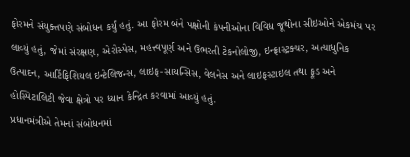ફોરમને સંયુક્તપણે સંબોધન કર્યું હતું. આ ફોરમ બંને પક્ષોની કંપનીઓના વિવિધ જૂથોના સીઇઓને એકમંચ પર લાવ્યું હતું, જેમાં સંરક્ષણ, એરોસ્પેસ, મહત્ત્વપૂર્ણ અને ઉભરતી ટેકનોલોજી, ઇન્ફ્રાસ્ટ્રક્ચર, અત્યાધુનિક ઉત્પાદન, આર્ટિફિશિયલ ઇન્ટેલિજન્સ, લાઇફ-સાયન્સિસ, વેલનેસ અને લાઇફસ્ટાઇલ તથા ફૂડ અને હોસ્પિટાલિટી જેવા ક્ષેત્રો પર ધ્યાન કેન્દ્રિત કરવામાં આવ્યું હતું.
પ્રધાનમંત્રીએ તેમનાં સંબોધનમાં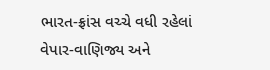ભારત-ફ્રાંસ વચ્ચે વધી રહેલાં વેપાર-વાણિજ્ય અને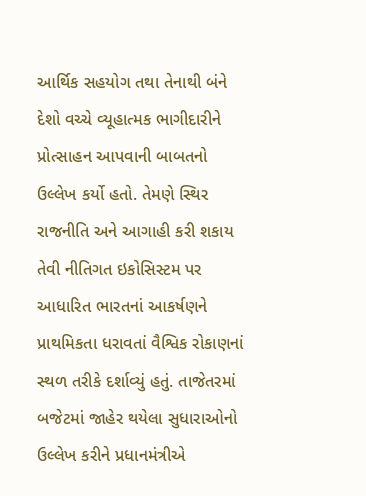આર્થિક સહયોગ તથા તેનાથી બંને દેશો વચ્ચે વ્યૂહાત્મક ભાગીદારીને પ્રોત્સાહન આપવાની બાબતનો ઉલ્લેખ કર્યો હતો. તેમણે સ્થિર રાજનીતિ અને આગાહી કરી શકાય તેવી નીતિગત ઇકોસિસ્ટમ પર આધારિત ભારતનાં આકર્ષણને પ્રાથમિકતા ધરાવતાં વૈશ્વિક રોકાણનાં સ્થળ તરીકે દર્શાવ્યું હતું. તાજેતરમાં બજેટમાં જાહેર થયેલા સુધારાઓનો ઉલ્લેખ કરીને પ્રધાનમંત્રીએ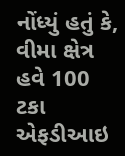નોંધ્યું હતું કે, વીમા ક્ષેત્ર હવે 100 ટકા એફડીઆઇ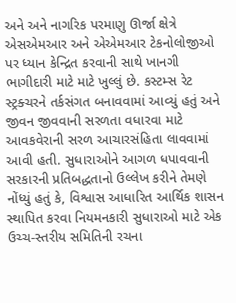અને અને નાગરિક પરમાણુ ઊર્જા ક્ષેત્રે એસએમઆર અને એએમઆર ટેકનોલોજીઓ પર ધ્યાન કેન્દ્રિત કરવાની સાથે ખાનગી ભાગીદારી માટે માટે ખુલ્લું છે. કસ્ટમ્સ રેટ સ્ટ્રક્ચરને તર્કસંગત બનાવવામાં આવ્યું હતું અને જીવન જીવવાની સરળતા વધારવા માટે આવકવેરાની સરળ આચારસંહિતા લાવવામાં આવી હતી. સુધારાઓને આગળ ધપાવવાની સરકારની પ્રતિબદ્ધતાનો ઉલ્લેખ કરીને તેમણે નોંધ્યું હતું કે, વિશ્વાસ આધારિત આર્થિક શાસન સ્થાપિત કરવા નિયમનકારી સુધારાઓ માટે એક ઉચ્ચ-સ્તરીય સમિતિની રચના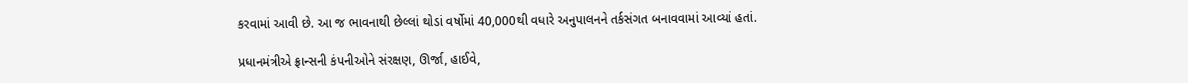કરવામાં આવી છે. આ જ ભાવનાથી છેલ્લાં થોડાં વર્ષોમાં 40,000થી વધારે અનુપાલનને તર્કસંગત બનાવવામાં આવ્યાં હતાં.

પ્રધાનમંત્રીએ ફ્રાન્સની કંપનીઓને સંરક્ષણ, ઊર્જા, હાઈવે,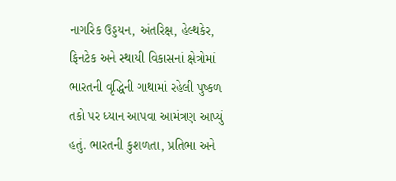નાગરિક ઉડ્ડયન, અંતરિક્ષ, હેલ્થકેર, ફિનટેક અને સ્થાયી વિકાસનાં ક્ષેત્રોમાં ભારતની વૃદ્ધિની ગાથામાં રહેલી પુષ્કળ તકો પર ધ્યાન આપવા આમંત્રણ આપ્યું હતું. ભારતની કુશળતા, પ્રતિભા અને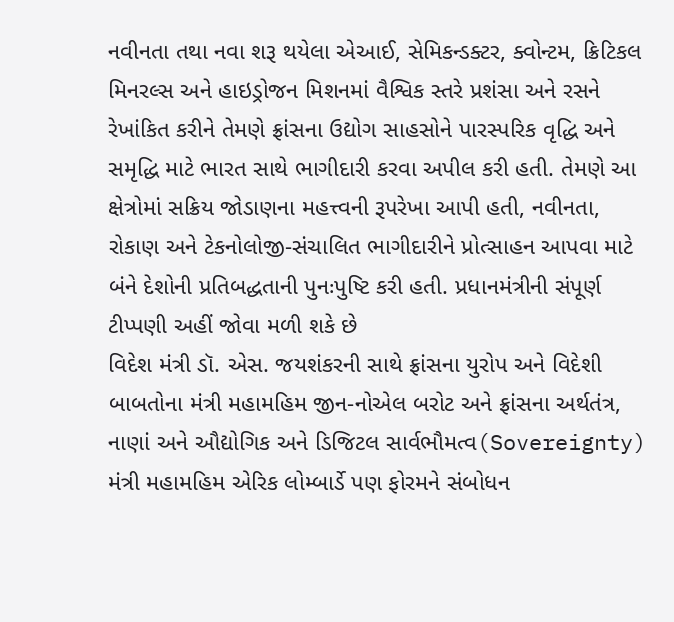નવીનતા તથા નવા શરૂ થયેલા એઆઈ, સેમિકન્ડક્ટર, ક્વોન્ટમ, ક્રિટિકલ મિનરલ્સ અને હાઇડ્રોજન મિશનમાં વૈશ્વિક સ્તરે પ્રશંસા અને રસને રેખાંકિત કરીને તેમણે ફ્રાંસના ઉદ્યોગ સાહસોને પારસ્પરિક વૃદ્ધિ અને સમૃદ્ધિ માટે ભારત સાથે ભાગીદારી કરવા અપીલ કરી હતી. તેમણે આ ક્ષેત્રોમાં સક્રિય જોડાણના મહત્ત્વની રૂપરેખા આપી હતી, નવીનતા, રોકાણ અને ટેકનોલોજી-સંચાલિત ભાગીદારીને પ્રોત્સાહન આપવા માટે બંને દેશોની પ્રતિબદ્ધતાની પુનઃપુષ્ટિ કરી હતી. પ્રધાનમંત્રીની સંપૂર્ણ ટીપ્પણી અહીં જોવા મળી શકે છે
વિદેશ મંત્રી ડૉ. એસ. જયશંકરની સાથે ફ્રાંસના યુરોપ અને વિદેશી બાબતોના મંત્રી મહામહિમ જીન-નોએલ બરોટ અને ફ્રાંસના અર્થતંત્ર, નાણાં અને ઔદ્યોગિક અને ડિજિટલ સાર્વભૌમત્વ(Sovereignty) મંત્રી મહામહિમ એરિક લોમ્બાર્ડે પણ ફોરમને સંબોધન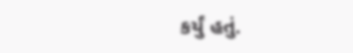કર્યું હતું.